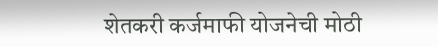शेतकरी कर्जमाफी योजनेची मोठी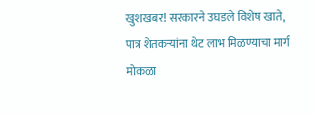खुशखबर! सरकारने उघडले विशेष खाते, पात्र शेतकऱ्यांना थेट लाभ मिळण्याचा मार्ग मोकळा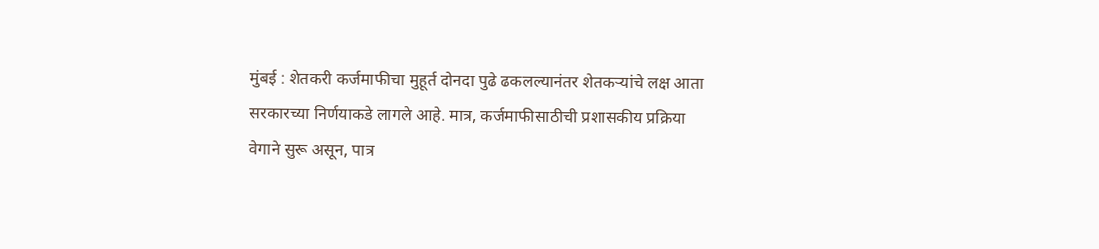मुंबई : शेतकरी कर्जमाफीचा मुहूर्त दोनदा पुढे ढकलल्यानंतर शेतकऱ्यांचे लक्ष आता सरकारच्या निर्णयाकडे लागले आहे. मात्र, कर्जमाफीसाठीची प्रशासकीय प्रक्रिया वेगाने सुरू असून, पात्र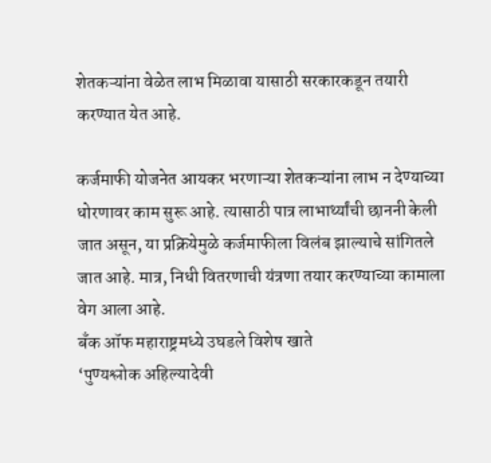शेतकऱ्यांना वेळेत लाभ मिळावा यासाठी सरकारकडून तयारी करण्यात येत आहे.

कर्जमाफी योजनेत आयकर भरणाऱ्या शेतकऱ्यांना लाभ न देण्याच्या धोरणावर काम सुरू आहे. त्यासाठी पात्र लाभार्थ्यांची छाननी केली जात असून, या प्रक्रियेमुळे कर्जमाफीला विलंब झाल्याचे सांगितले जात आहे. मात्र, निधी वितरणाची यंत्रणा तयार करण्याच्या कामाला वेग आला आहे.
बँक ऑफ महाराष्ट्रमध्ये उघडले विशेष खाते
‘पुण्यश्लोक अहिल्यादेवी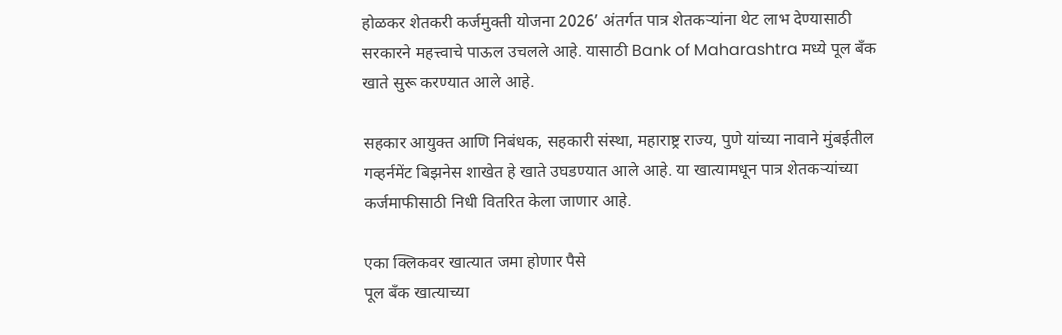होळकर शेतकरी कर्जमुक्ती योजना 2026’ अंतर्गत पात्र शेतकऱ्यांना थेट लाभ देण्यासाठी सरकारने महत्त्वाचे पाऊल उचलले आहे. यासाठी Bank of Maharashtra मध्ये पूल बँक खाते सुरू करण्यात आले आहे.

सहकार आयुक्त आणि निबंधक, सहकारी संस्था, महाराष्ट्र राज्य, पुणे यांच्या नावाने मुंबईतील गव्हर्नमेंट बिझनेस शाखेत हे खाते उघडण्यात आले आहे. या खात्यामधून पात्र शेतकऱ्यांच्या कर्जमाफीसाठी निधी वितरित केला जाणार आहे.

एका क्लिकवर खात्यात जमा होणार पैसे
पूल बँक खात्याच्या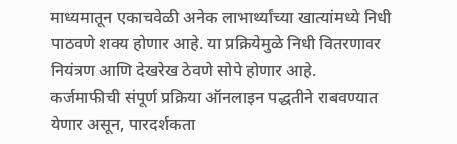माध्यमातून एकाचवेळी अनेक लाभार्थ्यांच्या खात्यांमध्ये निधी पाठवणे शक्य होणार आहे. या प्रक्रियेमुळे निधी वितरणावर नियंत्रण आणि देखरेख ठेवणे सोपे होणार आहे.
कर्जमाफीची संपूर्ण प्रक्रिया ऑनलाइन पद्धतीने राबवण्यात येणार असून, पारदर्शकता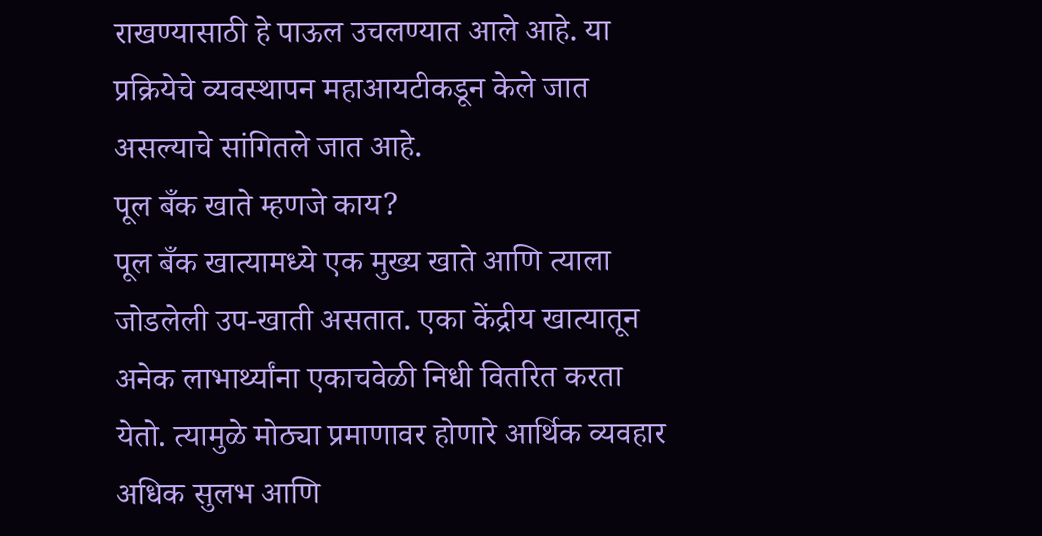राखण्यासाठी हे पाऊल उचलण्यात आले आहे. या प्रक्रियेचे व्यवस्थापन महाआयटीकडून केले जात असल्याचे सांगितले जात आहे.
पूल बँक खाते म्हणजे काय?
पूल बँक खात्यामध्ये एक मुख्य खाते आणि त्याला जोडलेली उप-खाती असतात. एका केंद्रीय खात्यातून अनेक लाभार्थ्यांना एकाचवेळी निधी वितरित करता येतो. त्यामुळे मोठ्या प्रमाणावर होणारे आर्थिक व्यवहार अधिक सुलभ आणि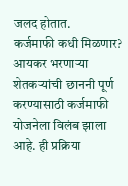जलद होतात.
कर्जमाफी कधी मिळणार?
आयकर भरणाऱ्या शेतकऱ्यांची छाननी पूर्ण करण्यासाठी कर्जमाफी योजनेला विलंब झाला आहे. ही प्रक्रिया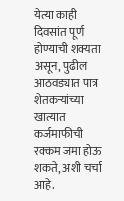येत्या काही दिवसांत पूर्ण होण्याची शक्यता असून, पुढील आठवड्यात पात्र शेतकऱ्यांच्या खात्यात कर्जमाफीची रक्कम जमा होऊ शकते, अशी चर्चा आहे.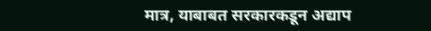मात्र, याबाबत सरकारकडून अद्याप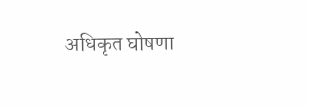अधिकृत घोषणा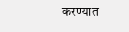करण्यात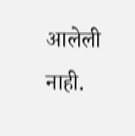आलेली नाही.